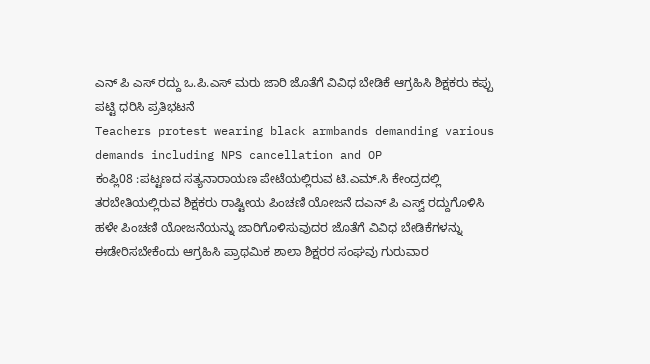ಎನ್ ಪಿ ಎಸ್ ರದ್ದು ಒ.ಪಿ.ಎಸ್ ಮರು ಜಾರಿ ಜೊತೆಗೆ ವಿವಿಧ ಬೇಡಿಕೆ ಆಗ್ರಹಿಸಿ ಶಿಕ್ಷಕರು ಕಪ್ಪು ಪಟ್ಟಿ ಧರಿಸಿ ಪ್ರತಿಭಟನೆ
Teachers protest wearing black armbands demanding various demands including NPS cancellation and OP
ಕಂಪ್ಲಿ08 :ಪಟ್ಟಣದ ಸತ್ಯನಾರಾಯಣ ಪೇಟೆಯಲ್ಲಿರುವ ಟಿ.ಎಮ್.ಸಿ ಕೇಂದ್ರದಲ್ಲಿ ತರಬೇತಿಯಲ್ಲಿರುವ ಶಿಕ್ಷಕರು ರಾಷ್ಟೀಯ ಪಿಂಚಣಿ ಯೋಜನೆ ದಎನ್ ಪಿ ಎಸ್ವ್ ರದ್ದುಗೊಳಿಸಿ ಹಳೇ ಪಿಂಚಣಿ ಯೋಜನೆಯನ್ನು ಜಾರಿಗೊಳಿಸುವುದರ ಜೊತೆಗೆ ವಿವಿಧ ಬೇಡಿಕೆಗಳನ್ನು ಈಡೇರಿಸಬೇಕೆಂದು ಆಗ್ರಹಿಸಿ ಪ್ರಾಥಮಿಕ ಶಾಲಾ ಶಿಕ್ಷರರ ಸಂಘವು ಗುರುವಾರ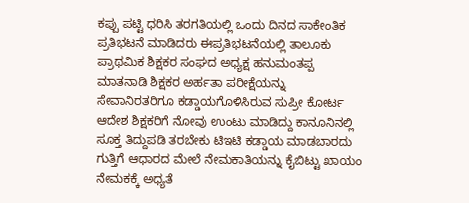ಕಪ್ಪು ಪಟ್ಟಿ ಧರಿಸಿ ತರಗತಿಯಲ್ಲಿ ಒಂದು ದಿನದ ಸಾಕೇಂತಿಕ ಪ್ರತಿಭಟನೆ ಮಾಡಿದರು ಈಪ್ರತಿಭಟನೆಯಲ್ಲಿ ತಾಲೂಕು ಪ್ರಾಥಮಿಕ ಶಿಕ್ಷಕರ ಸಂಘದ ಅಧ್ಯಕ್ಷ ಹನುಮಂತಪ್ಪ ಮಾತನಾಡಿ ಶಿಕ್ಷಕರ ಅರ್ಹತಾ ಪರೀಕ್ಷೆಯನ್ನು ಸೇವಾನಿರತರಿಗೂ ಕಡ್ಡಾಯಗೊಳಿಸಿರುವ ಸುಪ್ರೀ ಕೋರ್ಟ ಆದೇಶ ಶಿಕ್ಷಕರಿಗೆ ನೋವು ಉಂಟು ಮಾಡಿದ್ದು ಕಾನೂನಿನಲ್ಲಿ ಸೂಕ್ತ ತಿದ್ದುಪಡಿ ತರಬೇಕು ಟಿಇಟಿ ಕಡ್ಡಾಯ ಮಾಡಬಾರದು ಗುತ್ತಿಗೆ ಆಧಾರದ ಮೇಲೆ ನೇಮಕಾತಿಯನ್ನು ಕೈಬಿಟ್ಟು ಖಾಯಂ ನೇಮಕಕ್ಕೆ ಅಧ್ಯತೆ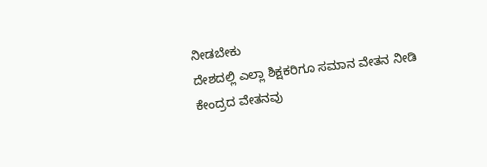ನೀಡಬೇಕು
ದೇಶದಲ್ಲಿ ಎಲ್ಲಾ ಶಿಕ್ಷಕರಿಗೂ ಸಮಾನ ವೇತನ ನೀಡಿ ಕೇಂದ್ರದ ವೇತನವು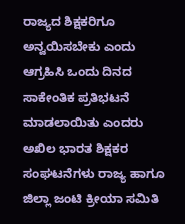ರಾಜ್ಯದ ಶಿಕ್ಷಕರಿಗೂ ಅನ್ವಯಿಸಬೇಕು ಎಂದು ಆಗ್ರಹಿಸಿ ಒಂದು ದಿನದ ಸಾಕೇಂತಿಕ ಪ್ರತಿಭಟನೆ ಮಾಡಲಾಯಿತು ಎಂದರು ಅಖಿಲ ಭಾರತ ಶಿಕ್ಷಕರ ಸಂಘಟನೆಗಳು ರಾಜ್ಯ ಹಾಗೂ ಜಿಲ್ಲಾ ಜಂಟಿ ಕ್ರೀಯಾ ಸಮಿತಿ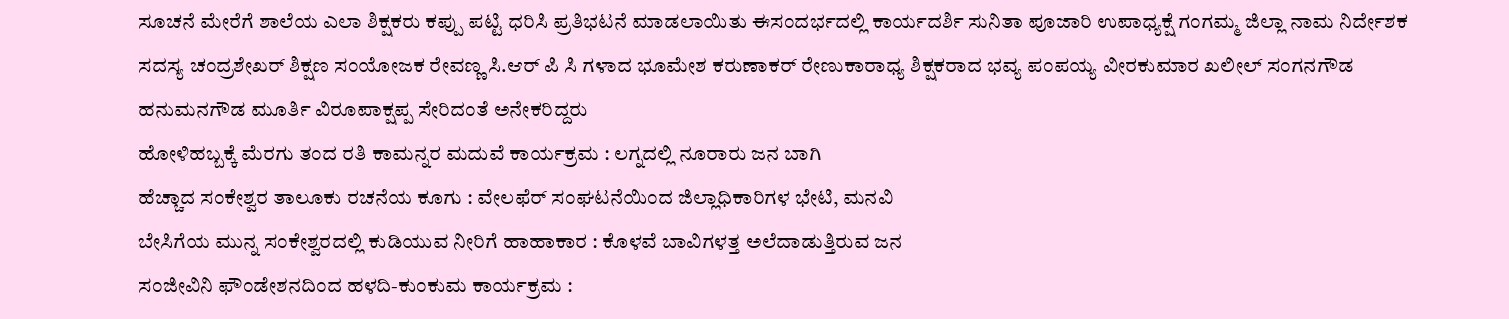ಸೂಚನೆ ಮೇರೆಗೆ ಶಾಲೆಯ ಎಲಾ ಶಿಕ್ಷಕರು ಕಪ್ಪು ಪಟ್ಟಿ ಧರಿಸಿ ಪ್ರತಿಭಟನೆ ಮಾಡಲಾಯಿತು ಈಸಂದರ್ಭದಲ್ಲಿ ಕಾರ್ಯದರ್ಶಿ ಸುನಿತಾ ಪೂಜಾರಿ ಉಪಾಧ್ಯಕ್ಷೆ ಗಂಗಮ್ಮ ಜಿಲ್ಲಾ ನಾಮ ನಿರ್ದೇಶಕ ಸದಸ್ಯ ಚಂದ್ರಶೇಖರ್ ಶಿಕ್ಷಣ ಸಂಯೋಜಕ ರೇವಣ್ಣ ಸಿ.ಆರ್ ಪಿ ಸಿ ಗಳಾದ ಭೂಮೇಶ ಕರುಣಾಕರ್ ರೇಣುಕಾರಾಧ್ಯ ಶಿಕ್ಷಕರಾದ ಭವ್ಯ ಪಂಪಯ್ಯ ವೀರಕುಮಾರ ಖಲೀಲ್ ಸಂಗನಗೌಡ ಹನುಮನಗೌಡ ಮೂರ್ತಿ ವಿರೂಪಾಕ್ಷಪ್ಪ ಸೇರಿದಂತೆ ಅನೇಕರಿದ್ದರು
ಹೋಳಿಹಬ್ಬಕ್ಕೆ ಮೆರಗು ತಂದ ರತಿ ಕಾಮನ್ನರ ಮದುವೆ ಕಾರ್ಯಕ್ರಮ : ಲಗ್ನದಲ್ಲಿ ನೂರಾರು ಜನ ಬಾಗಿ
ಹೆಚ್ಚಾದ ಸಂಕೇಶ್ವರ ತಾಲೂಕು ರಚನೆಯ ಕೂಗು : ವೇಲಫೆರ್ ಸಂಘಟನೆಯಿಂದ ಜಿಲ್ಲಾಧಿಕಾರಿಗಳ ಭೇಟಿ, ಮನವಿ
ಬೇಸಿಗೆಯ ಮುನ್ನ ಸಂಕೇಶ್ವರದಲ್ಲಿ ಕುಡಿಯುವ ನೀರಿಗೆ ಹಾಹಾಕಾರ : ಕೊಳವೆ ಬಾವಿಗಳತ್ತ ಅಲೆದಾಡುತ್ತಿರುವ ಜನ
ಸಂಜೀವಿನಿ ಫೌಂಡೇಶನದಿಂದ ಹಳದಿ-ಕುಂಕುಮ ಕಾರ್ಯಕ್ರಮ :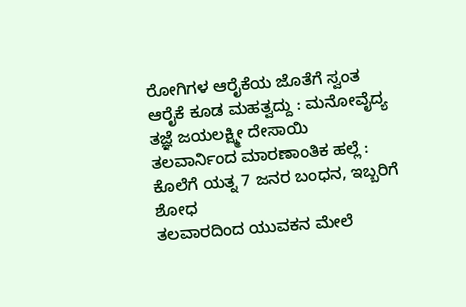ರೋಗಿಗಳ ಆರೈಕೆಯ ಜೊತೆಗೆ ಸ್ವಂತ ಆರೈಕೆ ಕೂಡ ಮಹತ್ವದ್ದು : ಮನೋವೈದ್ಯ ತಜ್ಞೆ ಜಯಲಕ್ಷ್ಮೀ ದೇಸಾಯಿ
ತಲವಾರ್ನಿಂದ ಮಾರಣಾಂತಿಕ ಹಲ್ಲೆ : ಕೊಲೆಗೆ ಯತ್ನ 7 ಜನರ ಬಂಧನ, ಇಬ್ಬರಿಗೆ ಶೋಧ
ತಲವಾರದಿಂದ ಯುವಕನ ಮೇಲೆ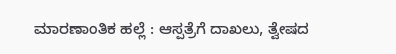ಮಾರಣಾಂತಿಕ ಹಲ್ಲೆ : ಆಸ್ಪತ್ರೆಗೆ ದಾಖಲು, ತ್ವೇಷದ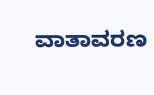ವಾತಾವರಣ